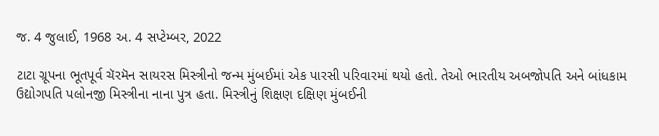જ. 4 જુલાઈ, 1968 અ. 4 સપ્ટેમ્બર, 2022

ટાટા ગ્રૂપના ભૂતપૂર્વ ચૅરમૅન સાયરસ મિસ્ત્રીનો જન્મ મુંબઈમાં એક પારસી પરિવારમાં થયો હતો. તેઓ ભારતીય અબજોપતિ અને બાંધકામ ઉદ્યોગપતિ પલોનજી મિસ્ત્રીના નાના પુત્ર હતા. મિસ્ત્રીનું શિક્ષણ દક્ષિણ મુંબઈની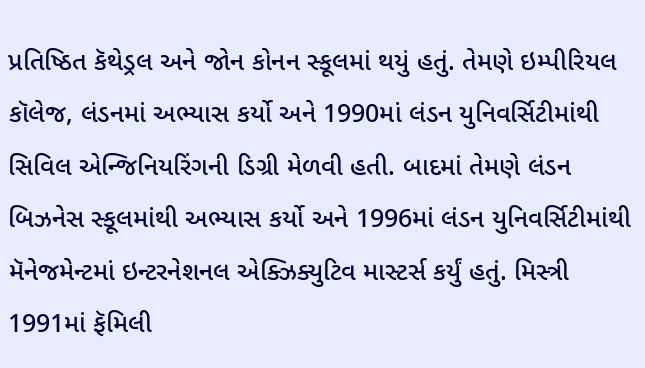પ્રતિષ્ઠિત કૅથેડ્રલ અને જોન કોનન સ્કૂલમાં થયું હતું. તેમણે ઇમ્પીરિયલ કૉલેજ, લંડનમાં અભ્યાસ કર્યો અને 1990માં લંડન યુનિવર્સિટીમાંથી સિવિલ એન્જિનિયરિંગની ડિગ્રી મેળવી હતી. બાદમાં તેમણે લંડન બિઝનેસ સ્કૂલમાંથી અભ્યાસ કર્યો અને 1996માં લંડન યુનિવર્સિટીમાંથી મૅનેજમેન્ટમાં ઇન્ટરનેશનલ એક્ઝિક્યુટિવ માસ્ટર્સ કર્યું હતું. મિસ્ત્રી 1991માં ફૅમિલી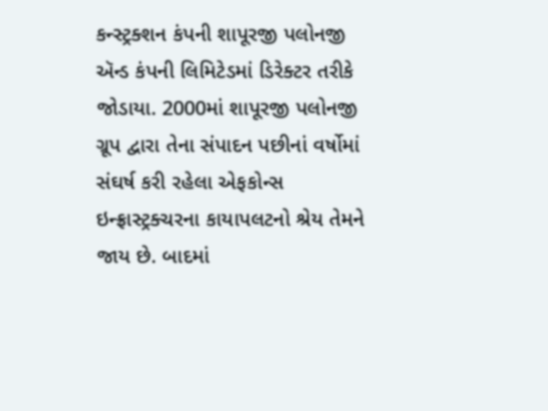કન્સ્ટ્રક્શન કંપની શાપૂરજી પલોનજી ઍન્ડ કંપની લિમિટેડમાં ડિરેક્ટર તરીકે જોડાયા. 2000માં શાપૂરજી પલોનજી ગ્રૂપ દ્વારા તેના સંપાદન પછીનાં વર્ષોમાં સંઘર્ષ કરી રહેલા એફકોન્સ ઇન્ફ્રાસ્ટ્રક્ચરના કાયાપલટનો શ્રેય તેમને જાય છે. બાદમાં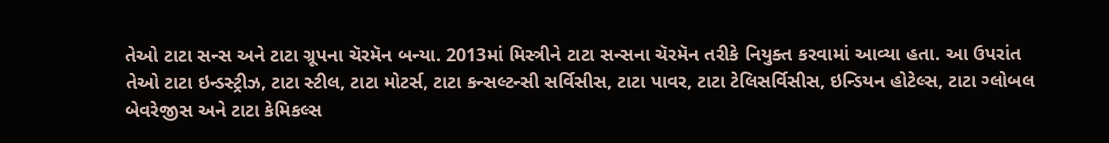તેઓ ટાટા સન્સ અને ટાટા ગ્રૂપના ચૅરમૅન બન્યા. 2013માં મિસ્ત્રીને ટાટા સન્સના ચૅરમૅન તરીકે નિયુક્ત કરવામાં આવ્યા હતા. આ ઉપરાંત તેઓ ટાટા ઇન્ડસ્ટ્રીઝ, ટાટા સ્ટીલ, ટાટા મોટર્સ, ટાટા કન્સલ્ટન્સી સર્વિસીસ, ટાટા પાવર, ટાટા ટેલિસર્વિસીસ, ઇન્ડિયન હોટેલ્સ, ટાટા ગ્લોબલ બેવરેજીસ અને ટાટા કેમિકલ્સ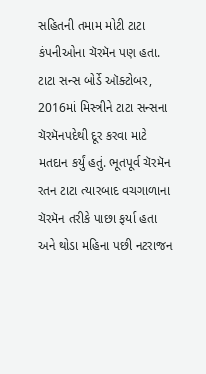સહિતની તમામ મોટી ટાટા કંપનીઓના ચૅરમૅન પણ હતા. ટાટા સન્સ બોર્ડે ઑક્ટોબર, 2016માં મિસ્ત્રીને ટાટા સન્સના ચૅરમૅનપદેથી દૂર કરવા માટે મતદાન કર્યું હતું. ભૂતપૂર્વ ચૅરમૅન રતન ટાટા ત્યારબાદ વચગાળાના ચૅરમૅન તરીકે પાછા ફર્યા હતા અને થોડા મહિના પછી નટરાજન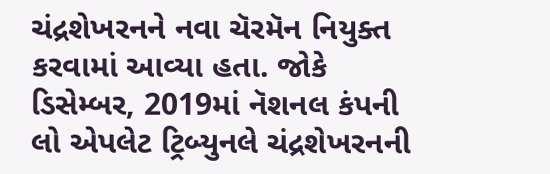ચંદ્રશેખરનને નવા ચૅરમૅન નિયુક્ત કરવામાં આવ્યા હતા. જોકે ડિસેમ્બર, 2019માં નૅશનલ કંપની લો એપલેટ ટ્રિબ્યુનલે ચંદ્રશેખરનની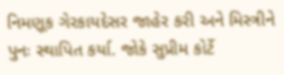નિમણૂક ગેરકાયદેસર જાહેર કરી અને મિસ્ત્રીને પુનઃ સ્થાપિત કર્યા. જોકે સુપ્રીમ કોર્ટે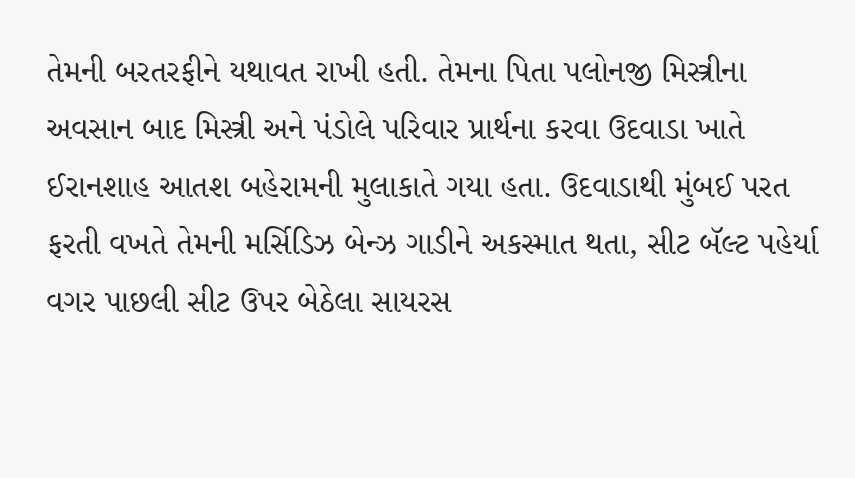તેમની બરતરફીને યથાવત રાખી હતી. તેમના પિતા પલોનજી મિસ્ત્રીના અવસાન બાદ મિસ્ત્રી અને પંડોલે પરિવાર પ્રાર્થના કરવા ઉદવાડા ખાતે ઈરાનશાહ આતશ બહેરામની મુલાકાતે ગયા હતા. ઉદવાડાથી મુંબઈ પરત ફરતી વખતે તેમની મર્સિડિઝ બેન્ઝ ગાડીને અકસ્માત થતા, સીટ બૅલ્ટ પહેર્યા વગર પાછલી સીટ ઉપર બેઠેલા સાયરસ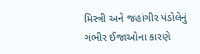મિસ્ત્રી અને જહાંગીર પંડોલેનું ગંભીર ઈજાઓના કારણે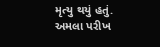મૃત્યુ થયું હતું.
અમલા પરીખ